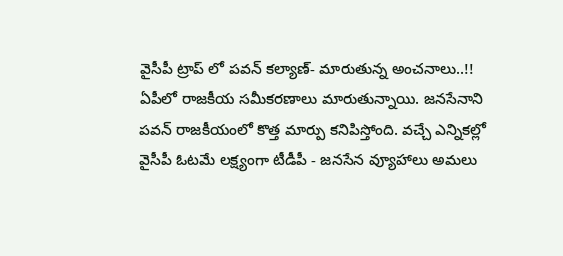వైసీపీ ట్రాప్ లో పవన్ కల్యాణ్- మారుతున్న అంచనాలు..!!
ఏపీలో రాజకీయ సమీకరణాలు మారుతున్నాయి. జనసేనాని పవన్ రాజకీయంలో కొత్త మార్పు కనిపిస్తోంది. వచ్చే ఎన్నికల్లో వైసీపీ ఓటమే లక్ష్యంగా టీడీపీ - జనసేన వ్యూహాలు అమలు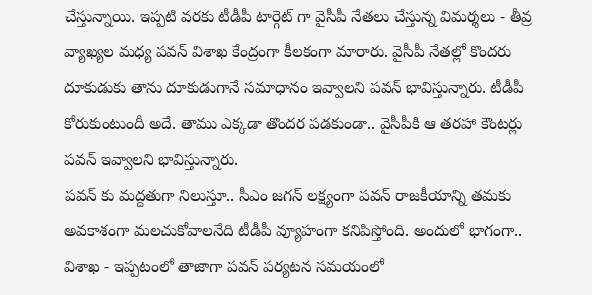చేస్తున్నాయి. ఇప్పటి వరకు టీడీపీ టార్గెట్ గా వైసీపీ నేతలు చేస్తున్న విమర్శలు - తీవ్ర వ్యాఖ్యల మధ్య పవన్ విశాఖ కేంద్రంగా కీలకంగా మారారు. వైసీపీ నేతల్లో కొందరు దూకుడుకు తాను దూకుడుగానే సమాధానం ఇవ్వాలని పవన్ భావిస్తున్నారు. టీడీపీ కోరుకుంటుందీ అదే. తాము ఎక్కడా తొందర పడకుండా.. వైసీపీకి ఆ తరహా కౌంటర్లు పవన్ ఇవ్వాలని భావిస్తున్నారు.
పవన్ కు మద్దతుగా నిలుస్తూ.. సీఎం జగన్ లక్ష్యంగా పవన్ రాజకీయాన్ని తమకు అవకాశంగా మలచుకోవాలనేది టీడీపీ వ్యూహంగా కనిపిస్తోంది. అందులో భాగంగా.. విశాఖ - ఇప్పటంలో తాజాగా పవన్ పర్యటన సమయంలో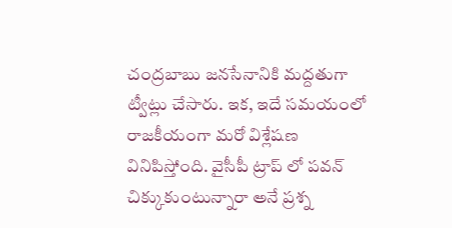చంద్రబాబు జనసేనానికి మద్దతుగా ట్వీట్లు చేసారు. ఇక, ఇదే సమయంలో రాజకీయంగా మరో విశ్లేషణ వినిపిస్తోంది. వైసీపీ ట్రాప్ లో పవన్ చిక్కుకుంటున్నారా అనే ప్రశ్న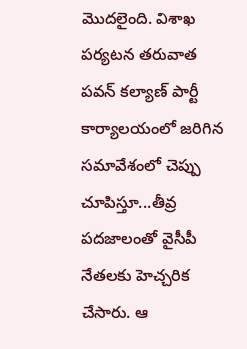మొదలైంది. విశాఖ పర్యటన తరువాత పవన్ కల్యాణ్ పార్టీ కార్యాలయంలో జరిగిన సమావేశంలో చెప్పు చూపిస్తూ...తీవ్ర పదజాలంతో వైసీపీ నేతలకు హెచ్చరిక చేసారు. ఆ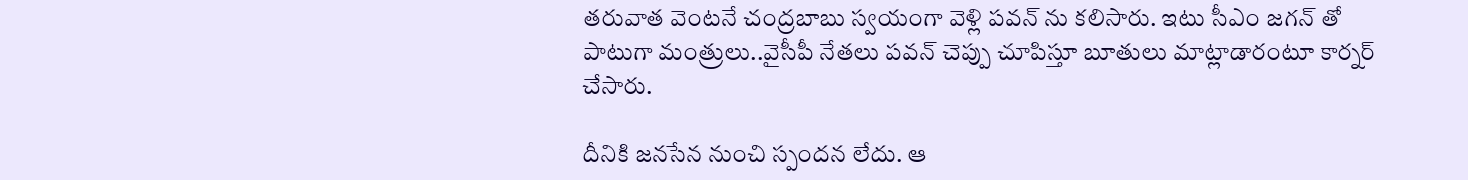తరువాత వెంటనే చంద్రబాబు స్వయంగా వెళ్లి పవన్ ను కలిసారు. ఇటు సీఎం జగన్ తో పాటుగా మంత్రులు..వైసీపీ నేతలు పవన్ చెప్పు చూపిస్తూ బూతులు మాట్లాడారంటూ కార్నర్ చేసారు.

దీనికి జనసేన నుంచి స్పందన లేదు. ఆ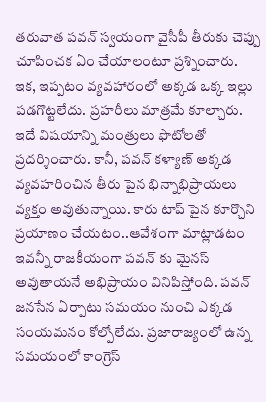తరువాత పవన్ స్వయంగా వైసీపీ తీరుకు చెప్పు చూపించక ఏం చేయాలంటూ ప్రశ్నించారు. ఇక, ఇప్పటం వ్యవహారంలో అక్కడ ఒక్క ఇల్లు పడగొట్టలేదు. ప్రహరీలు మాత్రమే కూల్చారు. ఇదే విషయాన్ని మంత్రులు ఫొటోలతో ప్రదర్శించారు. కానీ, పవన్ కళ్యాణ్ అక్కడ వ్యవహరించిన తీరు పైన భిన్నాభిప్రాయలు వ్యక్తం అవుతున్నాయి. కారు టాప్ పైన కూర్చొని ప్రయాణం చేయటం..ఆవేశంగా మాట్లాడటం ఇవన్నీ రాజకీయంగా పవన్ కు మైనస్ అవుతాయనే అభిప్రాయం వినిపిస్తోంది. పవన్ జనసేన ఏర్పాటు సమయం నుంచి ఎక్కడ సంయమనం కోల్పోలేదు. ప్రజారాజ్యంలో ఉన్న సమయంలో కాంగ్రెస్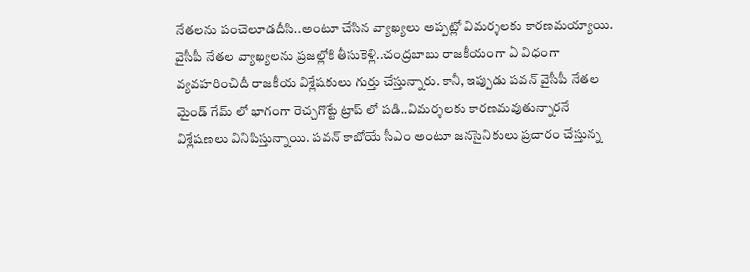నేతలను పంచెలూడదీసి..అంటూ చేసిన వ్యాఖ్యలు అప్పట్లో విమర్శలకు కారణమయ్యాయి.
వైసీపీ నేతల వ్యాఖ్యలను ప్రజల్లోకి తీసుకెళ్లి..చంద్రబాబు రాజకీయంగా ఏ విధంగా వ్యవహరించిదీ రాజకీయ విశ్లేషకులు గుర్తు చేస్తున్నారు. కానీ, ఇప్పుడు పవన్ వైసీపీ నేతల మైండ్ గేమ్ లో భాగంగా రెచ్చగొట్టే ట్రాప్ లో పడి..విమర్శలకు కారణమవుతున్నారనే విశ్లేషణలు వినిపిస్తున్నాయి. పవన్ కాబోయే సీఎం అంటూ జనసైనికులు ప్రచారం చేస్తున్న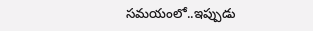సమయంలో..ఇప్పుడు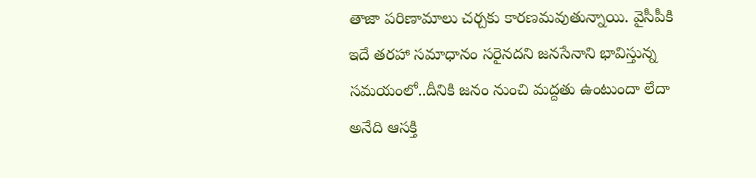తాజా పరిణామాలు చర్చకు కారణమవుతున్నాయి. వైసీపీకి ఇదే తరహా సమాధానం సరైనదని జనసేనాని భావిస్తున్న సమయంలో..దీనికి జనం నుంచి మద్దతు ఉంటుందా లేదా అనేది ఆసక్తి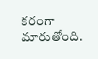కరంగా మారుతోంది.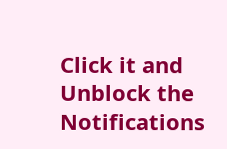Click it and Unblock the Notifications